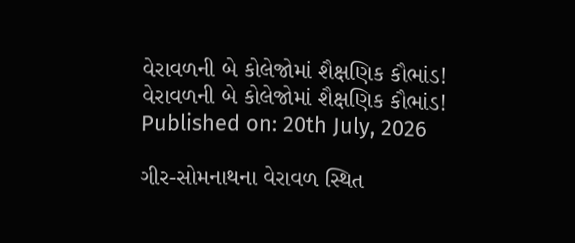વેરાવળની બે કોલેજોમાં શૈક્ષણિક કૌભાંડ!
વેરાવળની બે કોલેજોમાં શૈક્ષણિક કૌભાંડ!
Published on: 20th July, 2026

ગીર-સોમનાથના વેરાવળ સ્થિત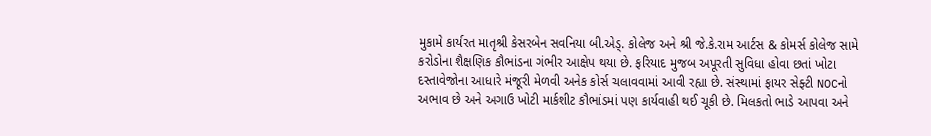મુકામે કાર્યરત માતૃશ્રી કેસરબેન સવનિયા બી.એડ્. કોલેજ અને શ્રી જે.કે.રામ આર્ટસ & કોમર્સ કોલેજ સામે કરોડોના શૈક્ષણિક કૌભાંડના ગંભીર આક્ષેપ થયા છે. ફરિયાદ મુજબ અપૂરતી સુવિધા હોવા છતાં ખોટા દસ્તાવેજોના આધારે મંજૂરી મેળવી અનેક કોર્સ ચલાવવામાં આવી રહ્યા છે. સંસ્થામાં ફાયર સેફ્ટી NOCનો અભાવ છે અને અગાઉ ખોટી માર્કશીટ કૌભાંડમાં પણ કાર્યવાહી થઈ ચૂકી છે. મિલકતો ભાડે આપવા અને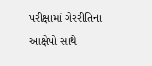પરીક્ષામાં ગેરરીતિના આક્ષેપો સાથે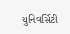યુનિવર્સિટી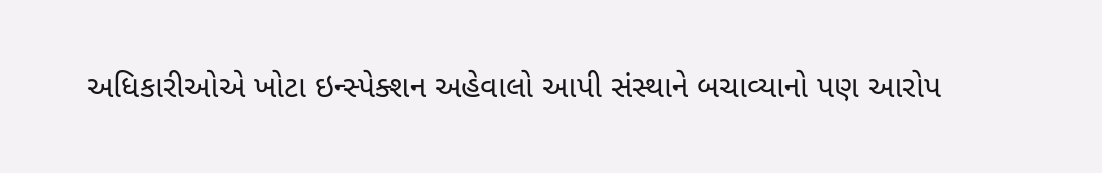અધિકારીઓએ ખોટા ઇન્સ્પેક્શન અહેવાલો આપી સંસ્થાને બચાવ્યાનો પણ આરોપ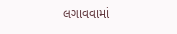લગાવવામાં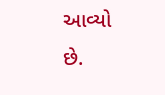આવ્યો છે.